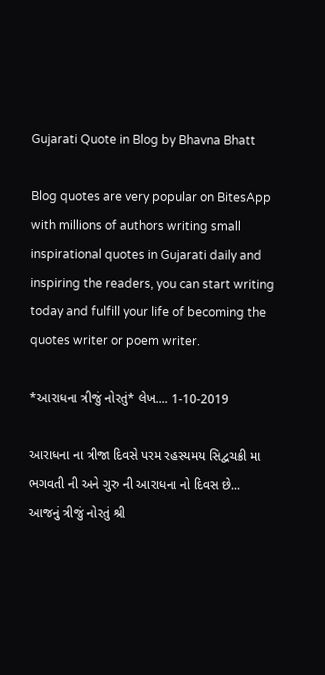Gujarati Quote in Blog by Bhavna Bhatt

Blog quotes are very popular on BitesApp with millions of authors writing small inspirational quotes in Gujarati daily and inspiring the readers, you can start writing today and fulfill your life of becoming the quotes writer or poem writer.

*આરાધના ત્રીજું નોરતું* લેખ.... 1-10-2019

આરાધના ના ત્રીજા દિવસે પરમ રહસ્યમય સિદ્વચક્રી મા ભગવતી ની અને ગુરુ ની આરાધના નો દિવસ છે...
આજનું ત્રીજું નોરતું શ્રી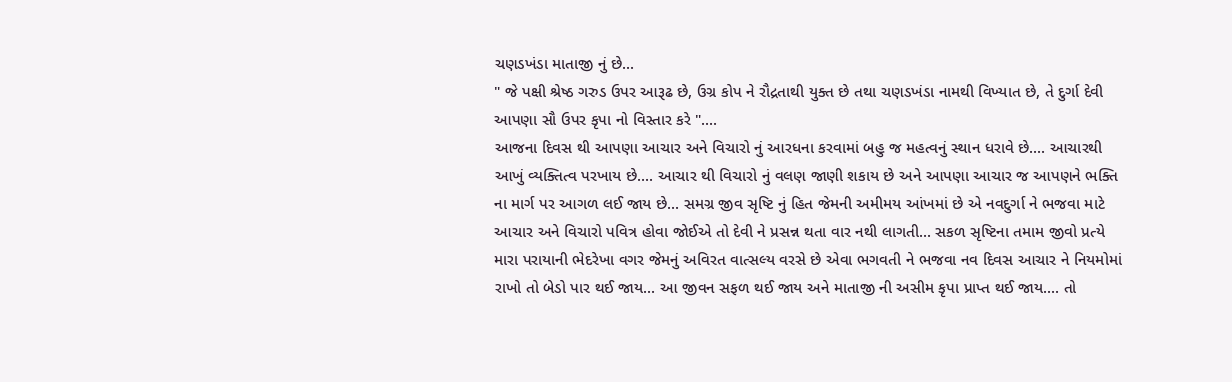ચણડખંડા માતાજી નું છે...
" જે પક્ષી શ્રેષ્ઠ ગરુડ ઉપર આરૂઢ છે, ઉગ્ર કોપ ને રૌદ્રતાથી યુક્ત છે તથા ચણડખંડા નામથી વિખ્યાત છે, તે દુર્ગા દેવી આપણા સૌ ઉપર કૃપા નો વિસ્તાર કરે "....
આજના દિવસ થી આપણા આચાર અને વિચારો નું આરધના કરવામાં બહુ જ મહત્વનું સ્થાન ધરાવે છે.... આચારથી આખું વ્યક્તિત્વ પરખાય છે.... આચાર થી વિચારો નું વલણ જાણી શકાય છે અને આપણા આચાર જ આપણને ભક્તિ ના માર્ગ પર આગળ લઈ જાય છે... સમગ્ર જીવ સૃષ્ટિ નું હિત જેમની અમીમય આંખમાં છે એ નવદુર્ગા ને ભજવા માટે આચાર અને વિચારો પવિત્ર હોવા જોઈએ તો દેવી ને પ્રસન્ન થતા વાર નથી લાગતી... સકળ સૃષ્ટિના તમામ જીવો પ્રત્યે મારા પરાયાની ભેદરેખા વગર જેમનું અવિરત વાત્સલ્ય વરસે છે એવા ભગવતી ને ભજવા નવ દિવસ આચાર ને નિયમોમાં રાખો તો બેડો પાર થઈ જાય... આ જીવન સફળ થઈ જાય અને માતાજી ની અસીમ કૃપા પ્રાપ્ત થઈ જાય.... તો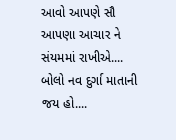આવો આપણે સૌ આપણા આચાર ને સંયમમાં રાખીએ....
બોલો નવ દુર્ગા માતાની જય હો....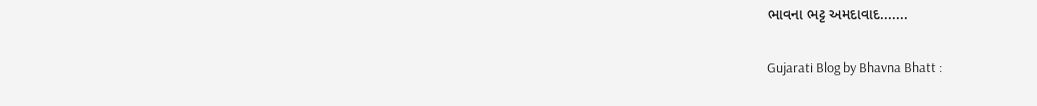ભાવના ભટ્ટ અમદાવાદ.......

Gujarati Blog by Bhavna Bhatt :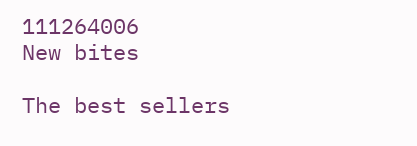111264006
New bites

The best sellers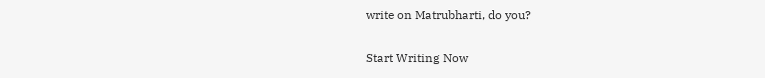write on Matrubharti, do you?

Start Writing Now